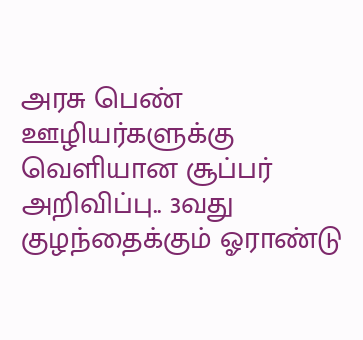அரசு பெண் ஊழியர்களுக்கு வெளியான சூப்பர் அறிவிப்பு.. 3வது குழந்தைக்கும் ஓராண்டு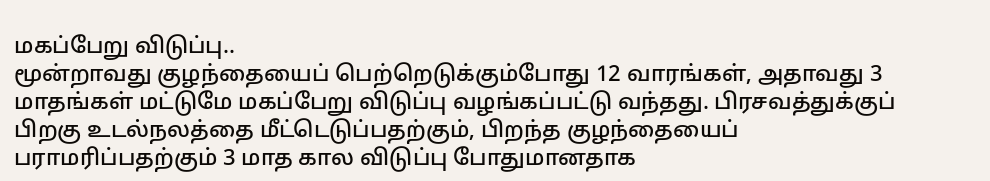மகப்பேறு விடுப்பு..
மூன்றாவது குழந்தையைப் பெற்றெடுக்கும்போது 12 வாரங்கள், அதாவது 3 மாதங்கள் மட்டுமே மகப்பேறு விடுப்பு வழங்கப்பட்டு வந்தது. பிரசவத்துக்குப் பிறகு உடல்நலத்தை மீட்டெடுப்பதற்கும், பிறந்த குழந்தையைப் பராமரிப்பதற்கும் 3 மாத கால விடுப்பு போதுமானதாக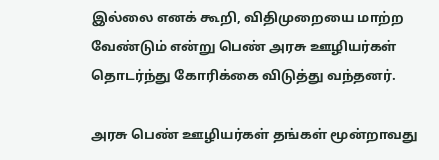இல்லை எனக் கூறி, விதிமுறையை மாற்ற வேண்டும் என்று பெண் அரசு ஊழியர்கள் தொடர்ந்து கோரிக்கை விடுத்து வந்தனர்.

அரசு பெண் ஊழியர்கள் தங்கள் மூன்றாவது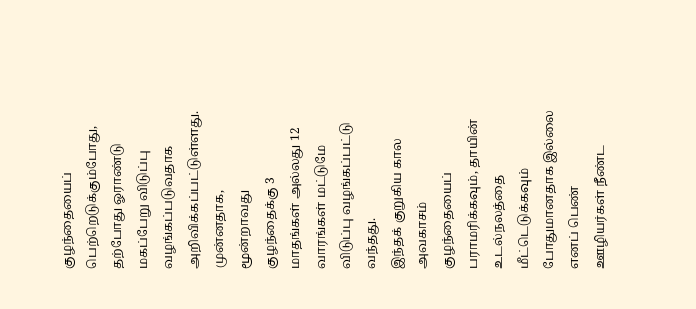குழந்தையைப் பெற்றெடுக்கும்போது, தற்போது ஓராண்டு மகப்பேறு விடுப்பு வழங்கப்படுவதாக அறிவிக்கப்பட்டுள்ளது. முன்னதாக, மூன்றாவது குழந்தைக்கு 3 மாதங்கள் அல்லது 12 வாரங்கள் மட்டுமே விடுப்பு வழங்கப்பட்டு வந்தது.
இந்தக் குறுகிய கால அவகாசம் குழந்தையைப் பராமரிக்கவும், தாயின் உடல்நலத்தை மீட்டெடுக்கவும் போதுமானதாக இல்லை எனப் பெண் ஊழியர்கள் நீண்ட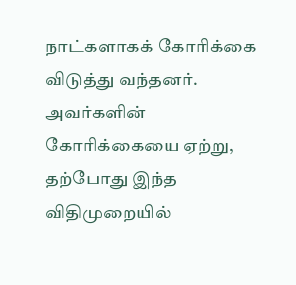நாட்களாகக் கோரிக்கை விடுத்து வந்தனர். அவர்களின் கோரிக்கையை ஏற்று, தற்போது இந்த விதிமுறையில்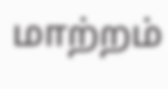மாற்றம்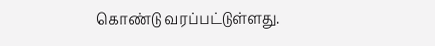கொண்டு வரப்பட்டுள்ளது.